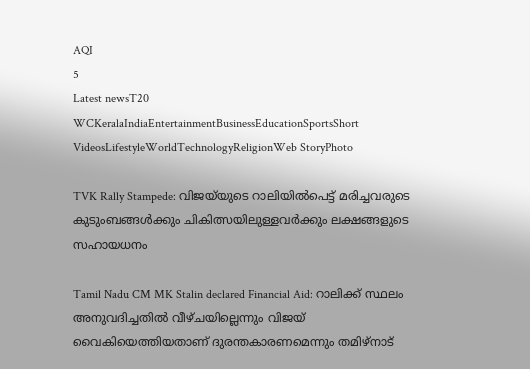AQI
5
Latest newsT20 WCKeralaIndiaEntertainmentBusinessEducationSportsShort VideosLifestyleWorldTechnologyReligionWeb StoryPhoto

TVK Rally Stampede: വിജയ്‌യുടെ റാലിയിൽപെട്ട് മരിച്ചവരുടെ കുടുംബങ്ങൾക്കും ചികിത്സയിലുള്ളവർക്കും ലക്ഷങ്ങളുടെ സഹായധനം

Tamil Nadu CM MK Stalin declared Financial Aid: റാലിക്ക് സ്ഥലം അനുവദിച്ചതിൽ വീഴ്ചയില്ലെന്നും വിജയ് വൈകിയെത്തിയതാണ് ദുരന്തകാരണമെന്നും തമിഴ്‌നാട്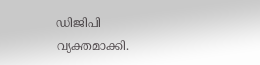ഡിജിപി വ്യക്തമാക്കി.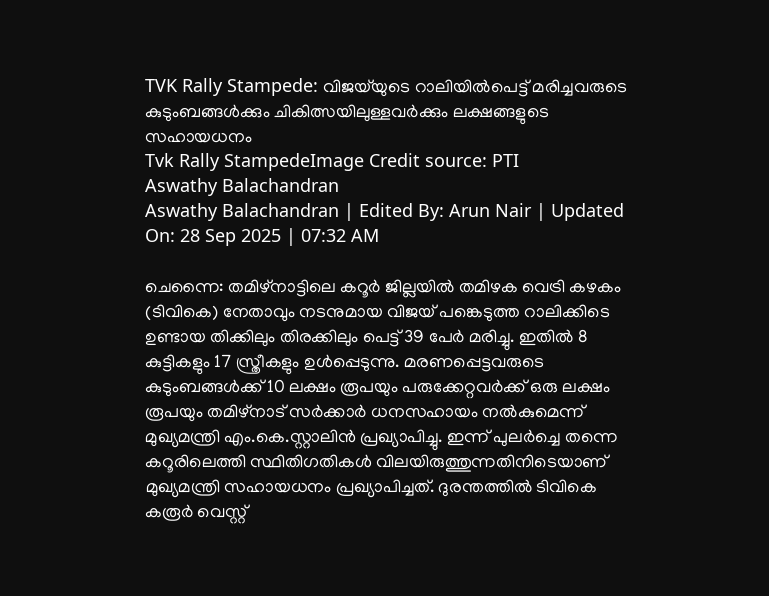TVK Rally Stampede: വിജയ്‌യുടെ റാലിയിൽപെട്ട് മരിച്ചവരുടെ കുടുംബങ്ങൾക്കും ചികിത്സയിലുള്ളവർക്കും ലക്ഷങ്ങളുടെ സഹായധനം
Tvk Rally StampedeImage Credit source: PTI
Aswathy Balachandran
Aswathy Balachandran | Edited By: Arun Nair | Updated On: 28 Sep 2025 | 07:32 AM

ചെന്നൈ: തമിഴ്‌നാട്ടിലെ കറൂർ ജില്ലയിൽ തമിഴക വെട്രി കഴകം (ടിവികെ) നേതാവും നടനുമായ വിജയ് പങ്കെടുത്ത റാലിക്കിടെ ഉണ്ടായ തിക്കിലും തിരക്കിലും പെട്ട് 39 പേർ മരിച്ചു. ഇതിൽ 8 കുട്ടികളും 17 സ്ത്രീകളും ഉൾപ്പെടുന്നു. മരണപ്പെട്ടവരുടെ കുടുംബങ്ങൾക്ക് 10 ലക്ഷം രൂപയും പരുക്കേറ്റവർക്ക് ഒരു ലക്ഷം രൂപയും തമിഴ്നാട് സർക്കാർ ധനസഹായം നൽകുമെന്ന് മുഖ്യമന്ത്രി എം.കെ.സ്റ്റാലിൻ പ്രഖ്യാപിച്ചു. ഇന്ന് പുലർച്ചെ തന്നെ കറൂരിലെത്തി സ്ഥിതിഗതികൾ വിലയിരുത്തുന്നതിനിടെയാണ് മുഖ്യമന്ത്രി സഹായധനം പ്രഖ്യാപിച്ചത്. ദുരന്തത്തിൽ ടിവികെ കരൂർ വെസ്റ്റ്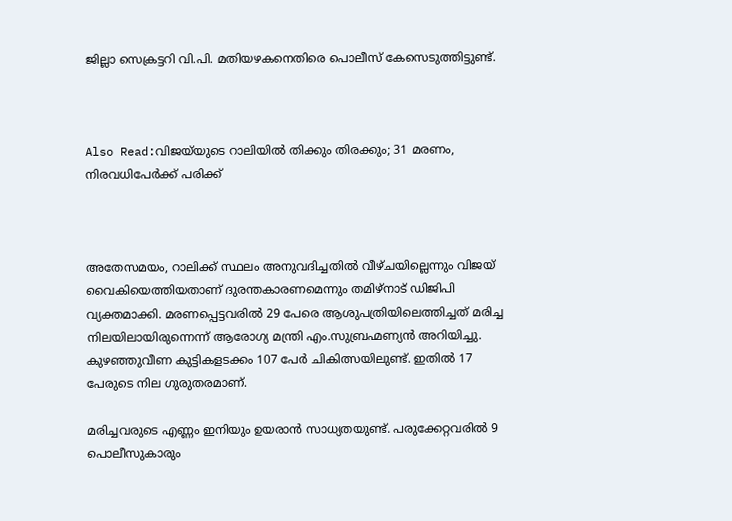ജില്ലാ സെക്രട്ടറി വി.പി. മതിയഴകനെതിരെ പൊലീസ് കേസെടുത്തിട്ടുണ്ട്.



Also Read:വിജയ്‌യുടെ റാലിയിൽ തിക്കും തിരക്കും; 31 മരണം, നിരവധിപേർക്ക് പരിക്ക്



അതേസമയം, റാലിക്ക് സ്ഥലം അനുവദിച്ചതിൽ വീഴ്ചയില്ലെന്നും വിജയ് വൈകിയെത്തിയതാണ് ദുരന്തകാരണമെന്നും തമിഴ്‌നാട് ഡിജിപി വ്യക്തമാക്കി. മരണപ്പെട്ടവരിൽ 29 പേരെ ആശുപത്രിയിലെത്തിച്ചത് മരിച്ച നിലയിലായിരുന്നെന്ന് ആരോഗ്യ മന്ത്രി എം.സുബ്രഹ്മണ്യൻ അറിയിച്ചു. കുഴഞ്ഞുവീണ കുട്ടികളടക്കം 107 പേർ ചികിത്സയിലുണ്ട്. ഇതിൽ 17 പേരുടെ നില ഗുരുതരമാണ്.

മരിച്ചവരുടെ എണ്ണം ഇനിയും ഉയരാൻ സാധ്യതയുണ്ട്. പരുക്കേറ്റവരിൽ 9 പൊലീസുകാരും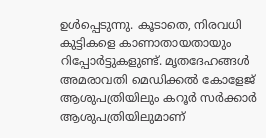ഉൾപ്പെടുന്നു. കൂടാതെ, നിരവധി കുട്ടികളെ കാണാതായതായും റിപ്പോർട്ടുകളുണ്ട്. മൃതദേഹങ്ങൾ അമരാവതി മെഡിക്കൽ കോളേജ് ആശുപത്രിയിലും കറൂർ സർക്കാർ ആശുപത്രിയിലുമാണ്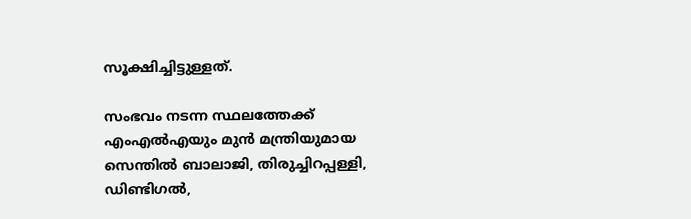സൂക്ഷിച്ചിട്ടുള്ളത്.

സംഭവം നടന്ന സ്ഥലത്തേക്ക് എംഎൽഎയും മുൻ മന്ത്രിയുമായ സെന്തിൽ ബാലാജി, തിരുച്ചിറപ്പള്ളി, ഡിണ്ടിഗൽ,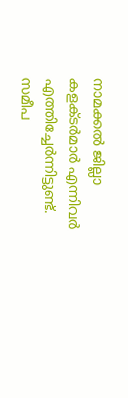നാമക്കൽ ജില്ലാ കളക്ടർമാർ എന്നിവർ എത്തിച്ചേർന്നിട്ടുണ്ട്. സമീപ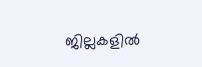ജില്ലകളിൽ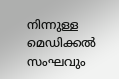നിന്നുള്ള മെഡിക്കൽ സംഘവും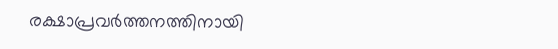രക്ഷാപ്രവർത്തനത്തിനായി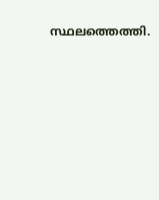സ്ഥലത്തെത്തി.